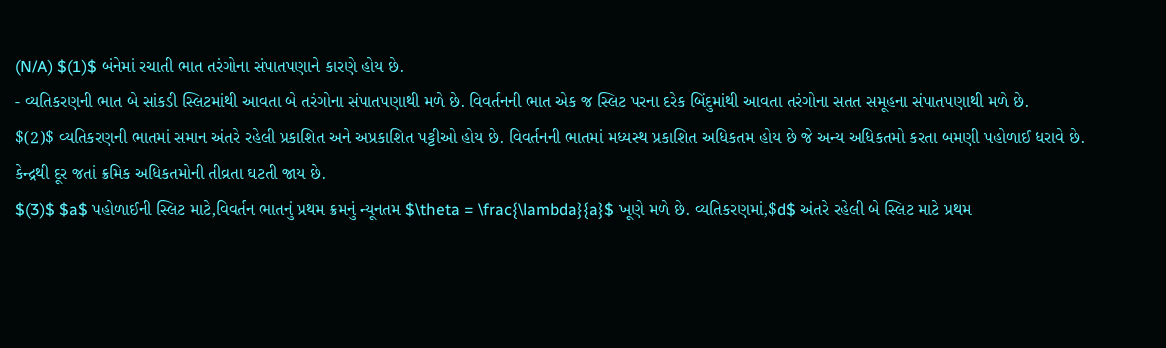(N/A) $(1)$ બંનેમાં રચાતી ભાત તરંગોના સંપાતપણાને કારણે હોય છે.
- વ્યતિકરણની ભાત બે સાંકડી સ્લિટમાંથી આવતા બે તરંગોના સંપાતપણાથી મળે છે. વિવર્તનની ભાત એક જ સ્લિટ પરના દરેક બિંદુમાંથી આવતા તરંગોના સતત સમૂહના સંપાતપણાથી મળે છે.
$(2)$ વ્યતિકરણની ભાતમાં સમાન અંતરે રહેલી પ્રકાશિત અને અપ્રકાશિત પટ્ટીઓ હોય છે. વિવર્તનની ભાતમાં મધ્યસ્થ પ્રકાશિત અધિકતમ હોય છે જે અન્ય અધિકતમો કરતા બમણી પહોળાઈ ધરાવે છે. કેન્દ્રથી દૂર જતાં ક્રમિક અધિકતમોની તીવ્રતા ઘટતી જાય છે.
$(3)$ $a$ પહોળાઈની સ્લિટ માટે,વિવર્તન ભાતનું પ્રથમ ક્રમનું ન્યૂનતમ $\theta = \frac{\lambda}{a}$ ખૂણે મળે છે. વ્યતિકરણમાં,$d$ અંતરે રહેલી બે સ્લિટ માટે પ્રથમ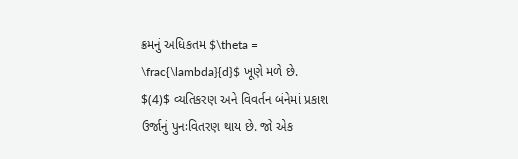ક્રમનું અધિકતમ $\theta = \frac{\lambda}{d}$ ખૂણે મળે છે.
$(4)$ વ્યતિકરણ અને વિવર્તન બંનેમાં પ્રકાશ ઉર્જાનું પુનઃવિતરણ થાય છે. જો એક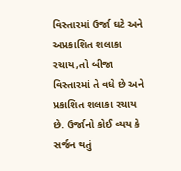વિસ્તારમાં ઉર્જા ઘટે અને અપ્રકાશિત શલાકા રચાય,તો બીજા વિસ્તારમાં તે વધે છે અને પ્રકાશિત શલાકા રચાય છે. ઉર્જાનો કોઈ વ્યય કે સર્જન થતું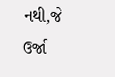નથી,જે ઉર્જા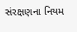સંરક્ષણના નિયમ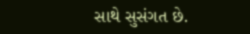સાથે સુસંગત છે.